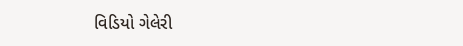વિડિયો ગેલેરી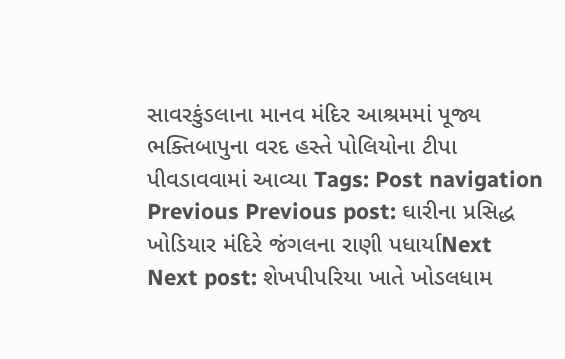સાવરકુંડલાના માનવ મંદિર આશ્રમમાં પૂજ્ય ભક્તિબાપુના વરદ હસ્તે પોલિયોના ટીપા પીવડાવવામાં આવ્યા Tags: Post navigation Previous Previous post: ઘારીના પ્રસિદ્ધ ખોડિયાર મંદિરે જંગલના રાણી પધાર્યાNext Next post: શેખપીપરિયા ખાતે ખોડલધામ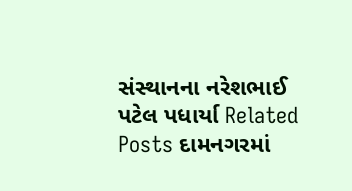સંસ્થાનના નરેશભાઈ પટેલ પધાર્યા Related Posts દામનગરમાં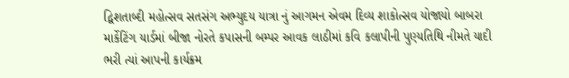દ્વિશતાબ્દી મહોત્સવ સતસંગ અભ્યુદય યાત્રા નું આગમન એવમ દિવ્ય શાકોત્સવ યોજાયો બાબરા માર્કેટિંગ યાર્ડમાં બીજા નોરતે કપાસની બમ્પર આવક લાઠીમાં કવિ કલાપીની પુણ્યતિથિ નીમતે યાદી ભરી ત્યાં આપની કાર્યક્રમ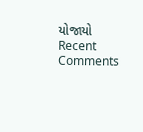યોજાયો
Recent Comments